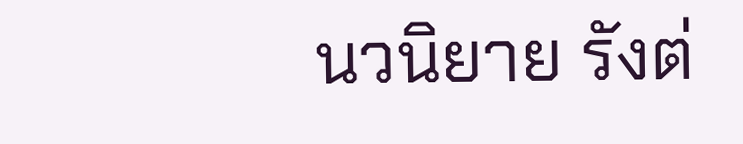นวนิยาย รังต่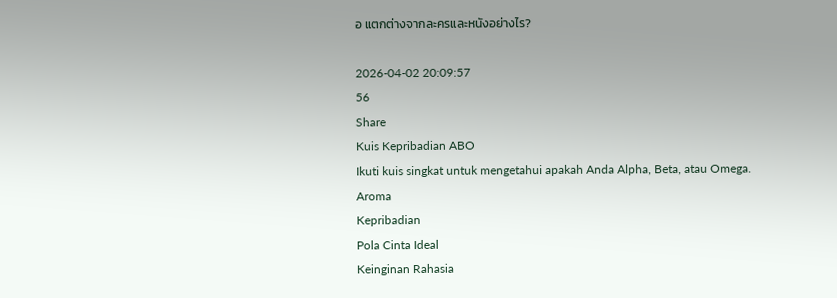อ แตกต่างจากละครและหนังอย่างไร?

2026-04-02 20:09:57
56
Share
Kuis Kepribadian ABO
Ikuti kuis singkat untuk mengetahui apakah Anda Alpha, Beta, atau Omega.
Aroma
Kepribadian
Pola Cinta Ideal
Keinginan Rahasia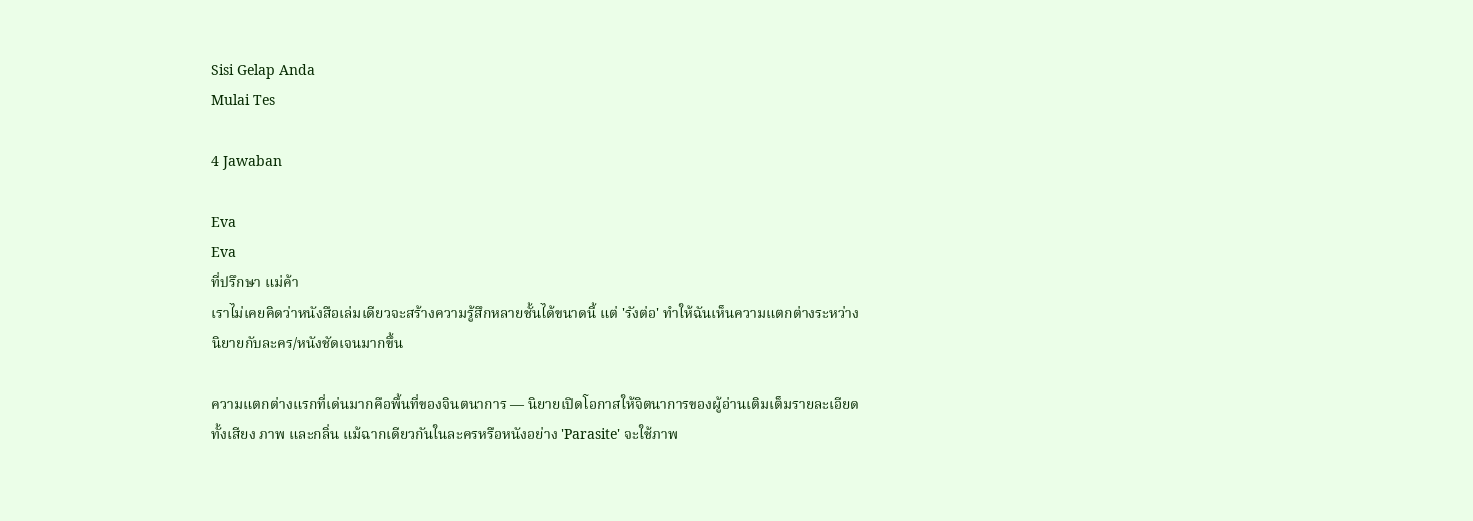Sisi Gelap Anda
Mulai Tes

4 Jawaban

Eva
Eva
ที่ปรึกษา แม่ค้า
เราไม่เคยคิดว่าหนังสือเล่มเดียวจะสร้างความรู้สึกหลายชั้นได้ขนาดนี้ แต่ 'รังต่อ' ทำให้ฉันเห็นความแตกต่างระหว่างนิยายกับละคร/หนังชัดเจนมากขึ้น

ความแตกต่างแรกที่เด่นมากคือพื้นที่ของจินตนาการ — นิยายเปิดโอกาสให้จิตนาการของผู้อ่านเติมเต็มรายละเอียดทั้งเสียง ภาพ และกลิ่น แม้ฉากเดียวกันในละครหรือหนังอย่าง 'Parasite' จะใช้ภาพ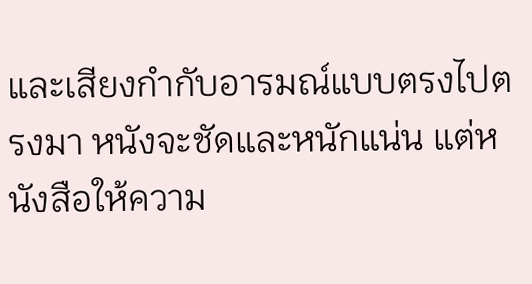และเสียงกำกับอารมณ์แบบตรงไปตรงมา หนังจะชัดและหนักแน่น แต่หนังสือให้ความ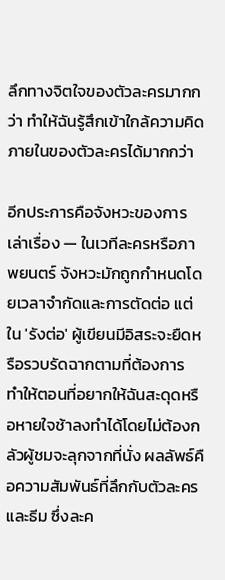ลึกทางจิตใจของตัวละครมากกว่า ทำให้ฉันรู้สึกเข้าใกล้ความคิดภายในของตัวละครได้มากกว่า

อีกประการคือจังหวะของการเล่าเรื่อง — ในเวทีละครหรือภาพยนตร์ จังหวะมักถูกกำหนดโดยเวลาจำกัดและการตัดต่อ แต่ใน 'รังต่อ' ผู้เขียนมีอิสระจะยืดหรือรวบรัดฉากตามที่ต้องการ ทำให้ตอนที่อยากให้ฉันสะดุดหรือหายใจช้าลงทำได้โดยไม่ต้องกลัวผู้ชมจะลุกจากที่นั่ง ผลลัพธ์คือความสัมพันธ์ที่ลึกกับตัวละครและธีม ซึ่งละค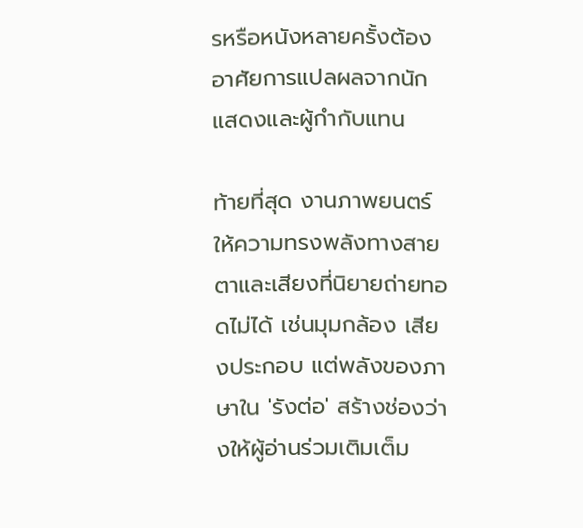รหรือหนังหลายครั้งต้องอาศัยการแปลผลจากนักแสดงและผู้กำกับแทน

ท้ายที่สุด งานภาพยนตร์ให้ความทรงพลังทางสายตาและเสียงที่นิยายถ่ายทอดไม่ได้ เช่นมุมกล้อง เสียงประกอบ แต่พลังของภาษาใน 'รังต่อ' สร้างช่องว่างให้ผู้อ่านร่วมเติมเต็ม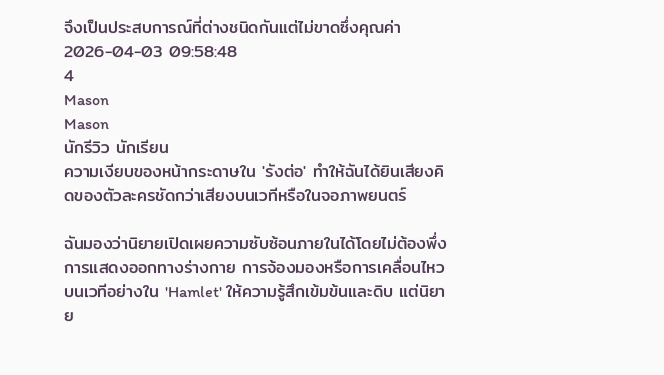จึงเป็นประสบการณ์ที่ต่างชนิดกันแต่ไม่ขาดซึ่งคุณค่า
2026-04-03 09:58:48
4
Mason
Mason
นักรีวิว นักเรียน
ความเงียบของหน้ากระดาษใน 'รังต่อ' ทำให้ฉันได้ยินเสียงคิดของตัวละครชัดกว่าเสียงบนเวทีหรือในจอภาพยนตร์

ฉันมองว่านิยายเปิดเผยความซับซ้อนภายในได้โดยไม่ต้องพึ่งการแสดงออกทางร่างกาย การจ้องมองหรือการเคลื่อนไหวบนเวทีอย่างใน 'Hamlet' ให้ความรู้สึกเข้มข้นและดิบ แต่นิยาย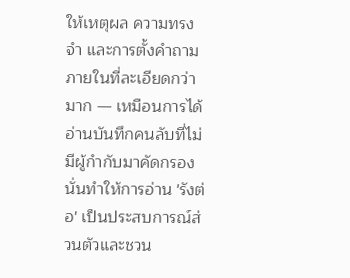ให้เหตุผล ความทรงจำ และการตั้งคำถามภายในที่ละเอียดกว่ามาก — เหมือนการได้อ่านบันทึกคนลับที่ไม่มีผู้กำกับมาคัดกรอง นั่นทำให้การอ่าน 'รังต่อ' เป็นประสบการณ์ส่วนตัวและชวน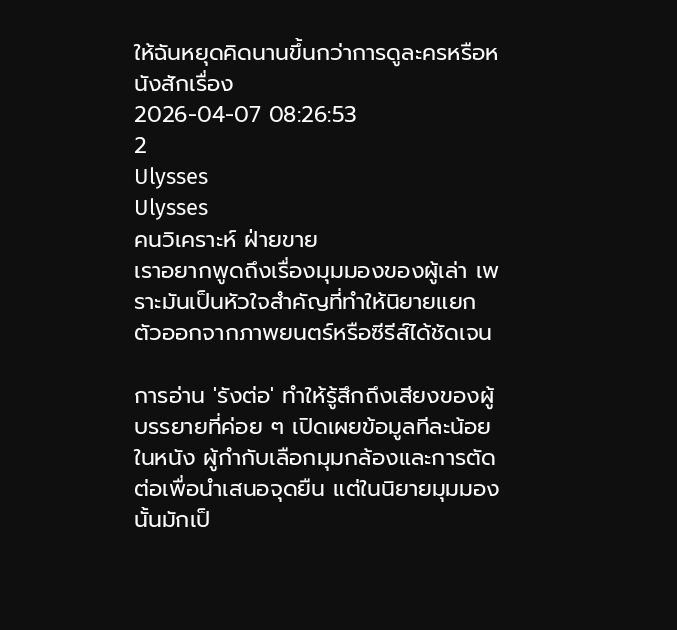ให้ฉันหยุดคิดนานขึ้นกว่าการดูละครหรือหนังสักเรื่อง
2026-04-07 08:26:53
2
Ulysses
Ulysses
คนวิเคราะห์ ฝ่ายขาย
เราอยากพูดถึงเรื่องมุมมองของผู้เล่า เพราะมันเป็นหัวใจสำคัญที่ทำให้นิยายแยกตัวออกจากภาพยนตร์หรือซีรีส์ได้ชัดเจน

การอ่าน 'รังต่อ' ทำให้รู้สึกถึงเสียงของผู้บรรยายที่ค่อย ๆ เปิดเผยข้อมูลทีละน้อย ในหนัง ผู้กำกับเลือกมุมกล้องและการตัดต่อเพื่อนำเสนอจุดยืน แต่ในนิยายมุมมองนั้นมักเป็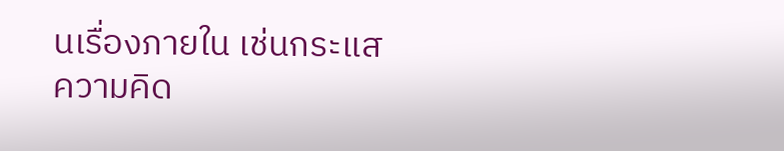นเรื่องภายใน เช่นกระแสความคิด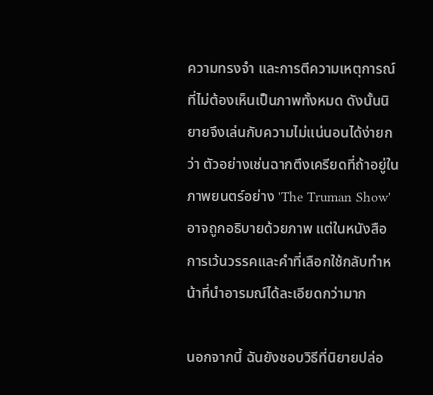ความทรงจำ และการตีความเหตุการณ์ที่ไม่ต้องเห็นเป็นภาพทั้งหมด ดังนั้นนิยายจึงเล่นกับความไม่แน่นอนได้ง่ายกว่า ตัวอย่างเช่นฉากตึงเครียดที่ถ้าอยู่ในภาพยนตร์อย่าง 'The Truman Show' อาจถูกอธิบายด้วยภาพ แต่ในหนังสือการเว้นวรรคและคำที่เลือกใช้กลับทำหน้าที่นำอารมณ์ได้ละเอียดกว่ามาก

นอกจากนี้ ฉันยังชอบวิธีที่นิยายปล่อ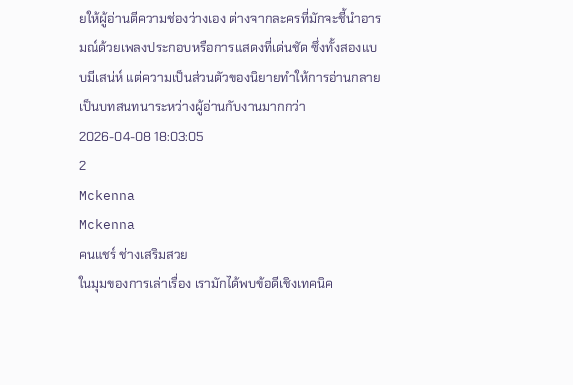ยให้ผู้อ่านตีความช่องว่างเอง ต่างจากละครที่มักจะชี้นำอารมณ์ด้วยเพลงประกอบหรือการแสดงที่เด่นชัด ซึ่งทั้งสองแบบมีเสน่ห์ แต่ความเป็นส่วนตัวของนิยายทำให้การอ่านกลายเป็นบทสนทนาระหว่างผู้อ่านกับงานมากกว่า
2026-04-08 18:03:05
2
Mckenna
Mckenna
คนแชร์ ช่างเสริมสวย
ในมุมของการเล่าเรื่อง เรามักได้พบข้อดีเชิงเทคนิค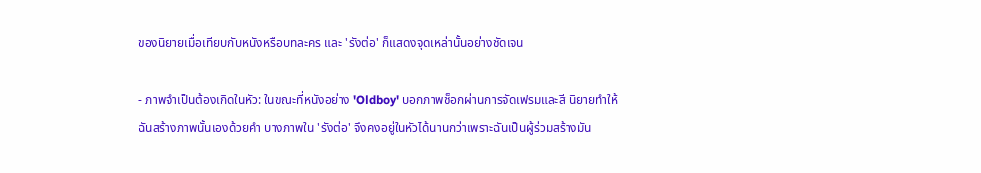ของนิยายเมื่อเทียบกับหนังหรือบทละคร และ 'รังต่อ' ก็แสดงจุดเหล่านั้นอย่างชัดเจน

- ภาพจำเป็นต้องเกิดในหัว: ในขณะที่หนังอย่าง 'Oldboy' บอกภาพช็อกผ่านการจัดเฟรมและสี นิยายทำให้ฉันสร้างภาพนั้นเองด้วยคำ บางภาพใน 'รังต่อ' จึงคงอยู่ในหัวได้นานกว่าเพราะฉันเป็นผู้ร่วมสร้างมัน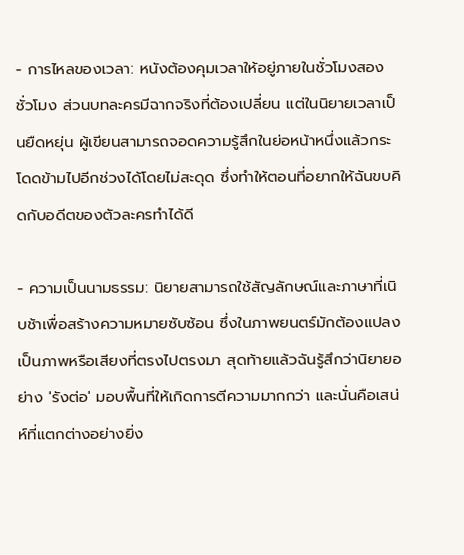- การไหลของเวลา: หนังต้องคุมเวลาให้อยู่ภายในชั่วโมงสองชั่วโมง ส่วนบทละครมีฉากจริงที่ต้องเปลี่ยน แต่ในนิยายเวลาเป็นยืดหยุ่น ผู้เขียนสามารถจอดความรู้สึกในย่อหน้าหนึ่งแล้วกระโดดข้ามไปอีกช่วงได้โดยไม่สะดุด ซึ่งทำให้ตอนที่อยากให้ฉันขบคิดกับอดีตของตัวละครทำได้ดี

- ความเป็นนามธรรม: นิยายสามารถใช้สัญลักษณ์และภาษาที่เนิบช้าเพื่อสร้างความหมายซับซ้อน ซึ่งในภาพยนตร์มักต้องแปลงเป็นภาพหรือเสียงที่ตรงไปตรงมา สุดท้ายแล้วฉันรู้สึกว่านิยายอย่าง 'รังต่อ' มอบพื้นที่ให้เกิดการตีความมากกว่า และนั่นคือเสน่ห์ที่แตกต่างอย่างยิ่ง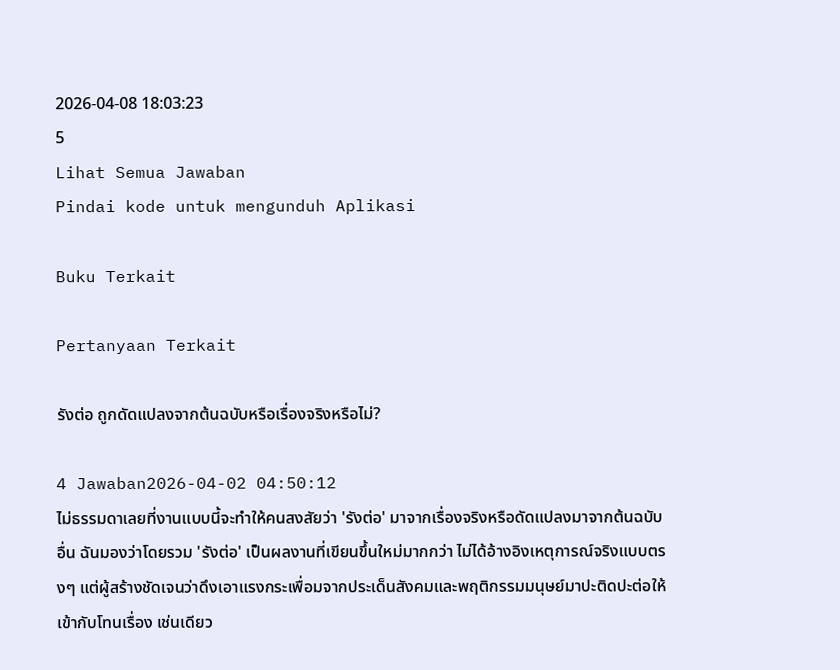2026-04-08 18:03:23
5
Lihat Semua Jawaban
Pindai kode untuk mengunduh Aplikasi

Buku Terkait

Pertanyaan Terkait

รังต่อ ถูกดัดแปลงจากต้นฉบับหรือเรื่องจริงหรือไม่?

4 Jawaban2026-04-02 04:50:12
ไม่ธรรมดาเลยที่งานแบบนี้จะทำให้คนสงสัยว่า 'รังต่อ' มาจากเรื่องจริงหรือดัดแปลงมาจากต้นฉบับอื่น ฉันมองว่าโดยรวม 'รังต่อ' เป็นผลงานที่เขียนขึ้นใหม่มากกว่า ไม่ได้อ้างอิงเหตุการณ์จริงแบบตรงๆ แต่ผู้สร้างชัดเจนว่าดึงเอาแรงกระเพื่อมจากประเด็นสังคมและพฤติกรรมมนุษย์มาปะติดปะต่อให้เข้ากับโทนเรื่อง เช่นเดียว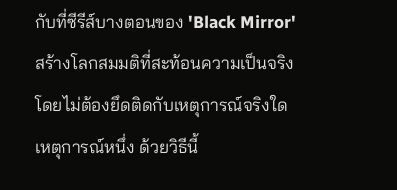กับที่ซีรีส์บางตอนของ 'Black Mirror' สร้างโลกสมมติที่สะท้อนความเป็นจริงโดยไม่ต้องยึดติดกับเหตุการณ์จริงใดเหตุการณ์หนึ่ง ด้วยวิธีนี้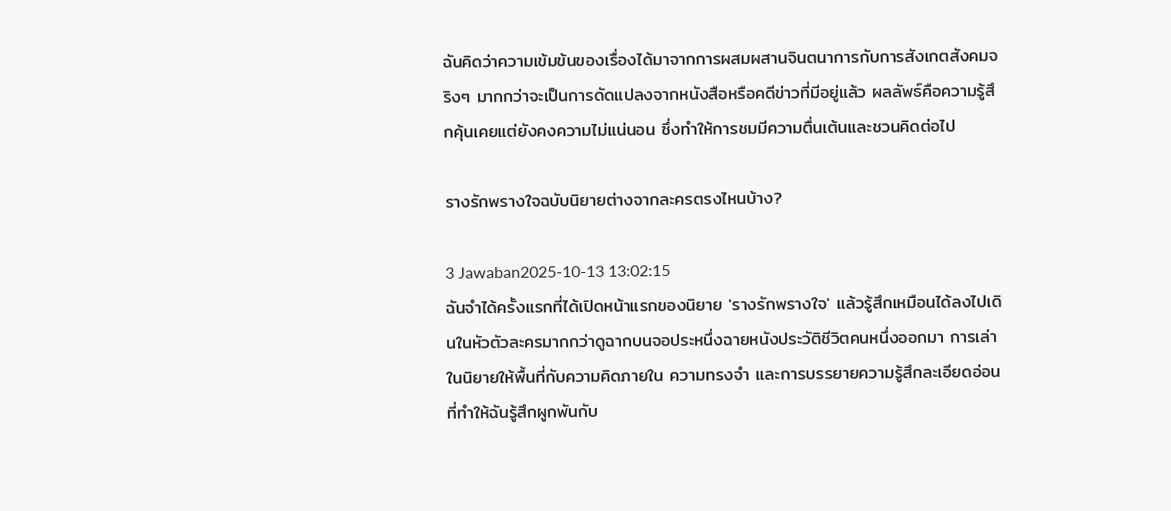ฉันคิดว่าความเข้มข้นของเรื่องได้มาจากการผสมผสานจินตนาการกับการสังเกตสังคมจริงๆ มากกว่าจะเป็นการดัดแปลงจากหนังสือหรือคดีข่าวที่มีอยู่แล้ว ผลลัพธ์คือความรู้สึกคุ้นเคยแต่ยังคงความไม่แน่นอน ซึ่งทำให้การชมมีความตื่นเต้นและชวนคิดต่อไป

รางรักพรางใจฉบับนิยายต่างจากละครตรงไหนบ้าง?

3 Jawaban2025-10-13 13:02:15
ฉันจำได้ครั้งแรกที่ได้เปิดหน้าแรกของนิยาย 'รางรักพรางใจ' แล้วรู้สึกเหมือนได้ลงไปเดินในหัวตัวละครมากกว่าดูฉากบนจอประหนึ่งฉายหนังประวัติชีวิตคนหนึ่งออกมา การเล่าในนิยายให้พื้นที่กับความคิดภายใน ความทรงจำ และการบรรยายความรู้สึกละเอียดอ่อนที่ทำให้ฉันรู้สึกผูกพันกับ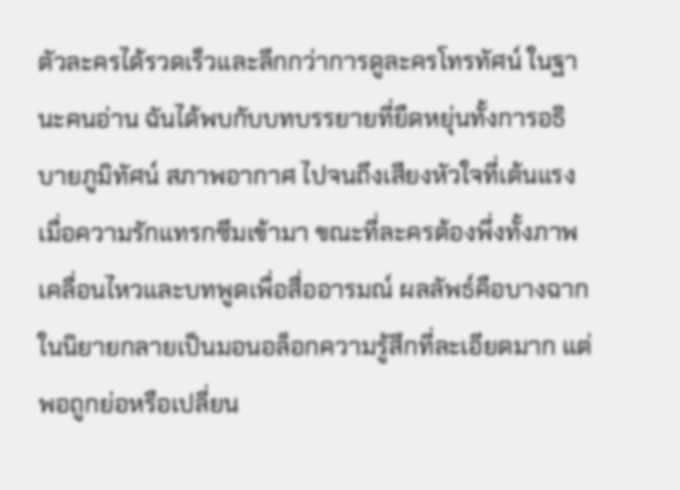ตัวละครได้รวดเร็วและลึกกว่าการดูละครโทรทัศน์ ในฐานะคนอ่าน ฉันได้พบกับบทบรรยายที่ยืดหยุ่นทั้งการอธิบายภูมิทัศน์ สภาพอากาศ ไปจนถึงเสียงหัวใจที่เต้นแรงเมื่อความรักแทรกซึมเข้ามา ขณะที่ละครต้องพึ่งทั้งภาพเคลื่อนไหวและบทพูดเพื่อสื่ออารมณ์ ผลลัพธ์คือบางฉากในนิยายกลายเป็นมอนอล็อกความรู้สึกที่ละเอียดมาก แต่พอถูกย่อหรือเปลี่ยน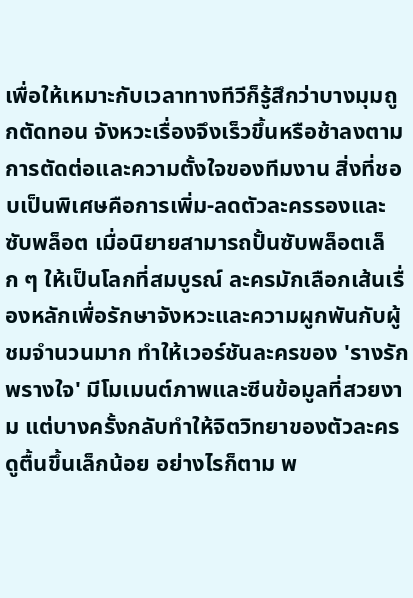เพื่อให้เหมาะกับเวลาทางทีวีก็รู้สึกว่าบางมุมถูกตัดทอน จังหวะเรื่องจึงเร็วขึ้นหรือช้าลงตามการตัดต่อและความตั้งใจของทีมงาน สิ่งที่ชอบเป็นพิเศษคือการเพิ่ม-ลดตัวละครรองและซับพล็อต เมื่อนิยายสามารถปั้นซับพล็อตเล็ก ๆ ให้เป็นโลกที่สมบูรณ์ ละครมักเลือกเส้นเรื่องหลักเพื่อรักษาจังหวะและความผูกพันกับผู้ชมจำนวนมาก ทำให้เวอร์ชันละครของ 'รางรักพรางใจ' มีโมเมนต์ภาพและซีนข้อมูลที่สวยงาม แต่บางครั้งกลับทำให้จิตวิทยาของตัวละครดูตื้นขึ้นเล็กน้อย อย่างไรก็ตาม พ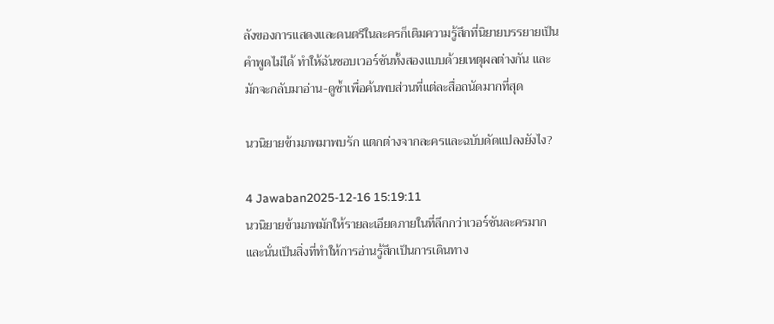ลังของการแสดงและดนตรีในละครก็เติมความรู้สึกที่นิยายบรรยายเป็นคำพูดไม่ได้ ทำให้ฉันชอบเวอร์ชันทั้งสองแบบด้วยเหตุผลต่างกัน และมักจะกลับมาอ่าน-ดูซ้ำเพื่อค้นพบส่วนที่แต่ละสื่อถนัดมากที่สุด

นวนิยายข้ามภพมาพบรัก แตกต่างจากละครและฉบับดัดแปลงยังไง?

4 Jawaban2025-12-16 15:19:11
นวนิยายข้ามภพมักให้รายละเอียดภายในที่ลึกกว่าเวอร์ชันละครมาก และนั่นเป็นสิ่งที่ทำให้การอ่านรู้สึกเป็นการเดินทาง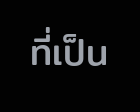ที่เป็น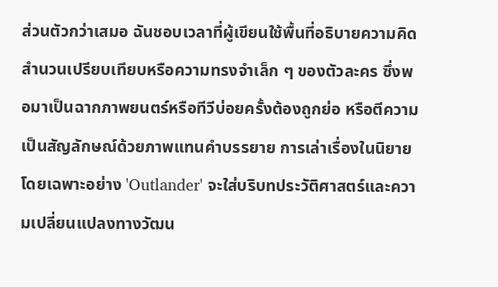ส่วนตัวกว่าเสมอ ฉันชอบเวลาที่ผู้เขียนใช้พื้นที่อธิบายความคิด สำนวนเปรียบเทียบหรือความทรงจำเล็ก ๆ ของตัวละคร ซึ่งพอมาเป็นฉากภาพยนตร์หรือทีวีบ่อยครั้งต้องถูกย่อ หรือตีความเป็นสัญลักษณ์ด้วยภาพแทนคำบรรยาย การเล่าเรื่องในนิยายโดยเฉพาะอย่าง 'Outlander' จะใส่บริบทประวัติศาสตร์และความเปลี่ยนแปลงทางวัฒน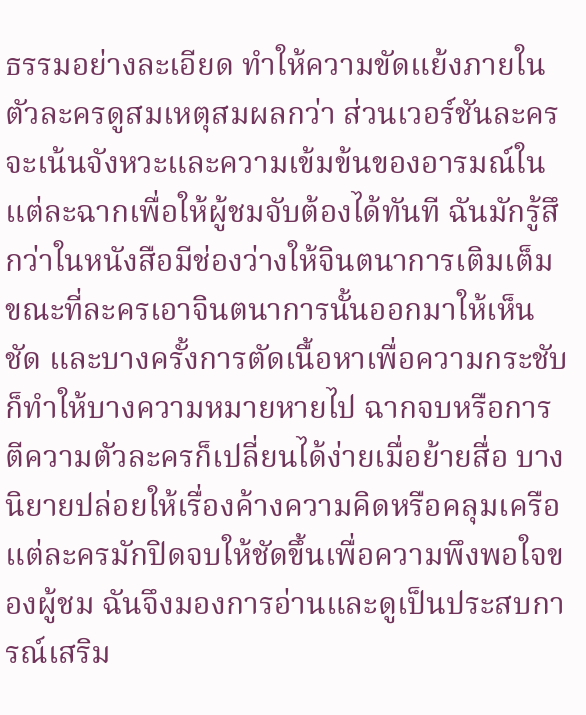ธรรมอย่างละเอียด ทำให้ความขัดแย้งภายในตัวละครดูสมเหตุสมผลกว่า ส่วนเวอร์ชันละครจะเน้นจังหวะและความเข้มข้นของอารมณ์ในแต่ละฉากเพื่อให้ผู้ชมจับต้องได้ทันที ฉันมักรู้สึกว่าในหนังสือมีช่องว่างให้จินตนาการเติมเต็ม ขณะที่ละครเอาจินตนาการนั้นออกมาให้เห็นชัด และบางครั้งการตัดเนื้อหาเพื่อความกระชับก็ทำให้บางความหมายหายไป ฉากจบหรือการตีความตัวละครก็เปลี่ยนได้ง่ายเมื่อย้ายสื่อ บางนิยายปล่อยให้เรื่องค้างความคิดหรือคลุมเครือ แต่ละครมักปิดจบให้ชัดขึ้นเพื่อความพึงพอใจของผู้ชม ฉันจึงมองการอ่านและดูเป็นประสบการณ์เสริม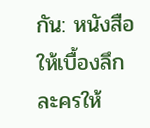กัน: หนังสือให้เบื้องลึก ละครให้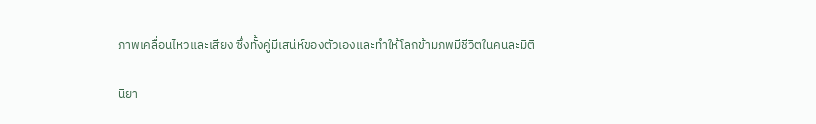ภาพเคลื่อนไหวและเสียง ซึ่งทั้งคู่มีเสน่ห์ของตัวเองและทำให้โลกข้ามภพมีชีวิตในคนละมิติ

นิยา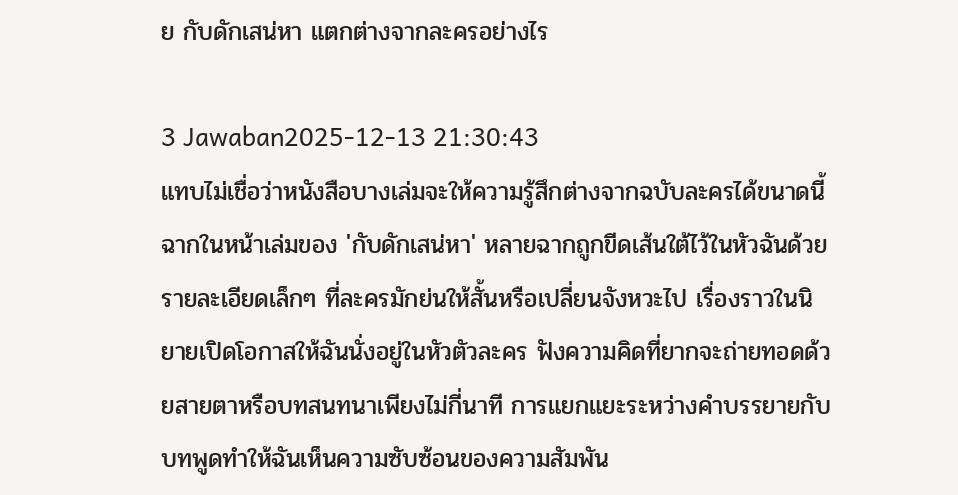ย กับดักเสน่หา แตกต่างจากละครอย่างไร

3 Jawaban2025-12-13 21:30:43
แทบไม่เชื่อว่าหนังสือบางเล่มจะให้ความรู้สึกต่างจากฉบับละครได้ขนาดนี้ ฉากในหน้าเล่มของ 'กับดักเสน่หา' หลายฉากถูกขีดเส้นใต้ไว้ในหัวฉันด้วยรายละเอียดเล็กๆ ที่ละครมักย่นให้สั้นหรือเปลี่ยนจังหวะไป เรื่องราวในนิยายเปิดโอกาสให้ฉันนั่งอยู่ในหัวตัวละคร ฟังความคิดที่ยากจะถ่ายทอดด้วยสายตาหรือบทสนทนาเพียงไม่กี่นาที การแยกแยะระหว่างคำบรรยายกับบทพูดทำให้ฉันเห็นความซับซ้อนของความสัมพัน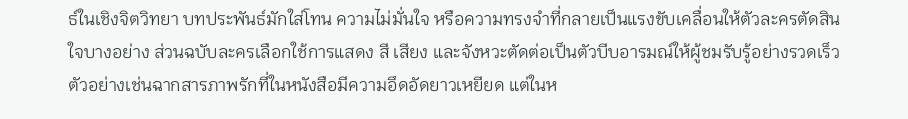ธ์ในเชิงจิตวิทยา บทประพันธ์มักใส่โทน ความไม่มั่นใจ หรือความทรงจำที่กลายเป็นแรงขับเคลื่อนให้ตัวละครตัดสินใจบางอย่าง ส่วนฉบับละครเลือกใช้การแสดง สี เสียง และจังหวะตัดต่อเป็นตัวบีบอารมณ์ให้ผู้ชมรับรู้อย่างรวดเร็ว ตัวอย่างเช่นฉากสารภาพรักที่ในหนังสือมีความอึดอัดยาวเหยียด แต่ในห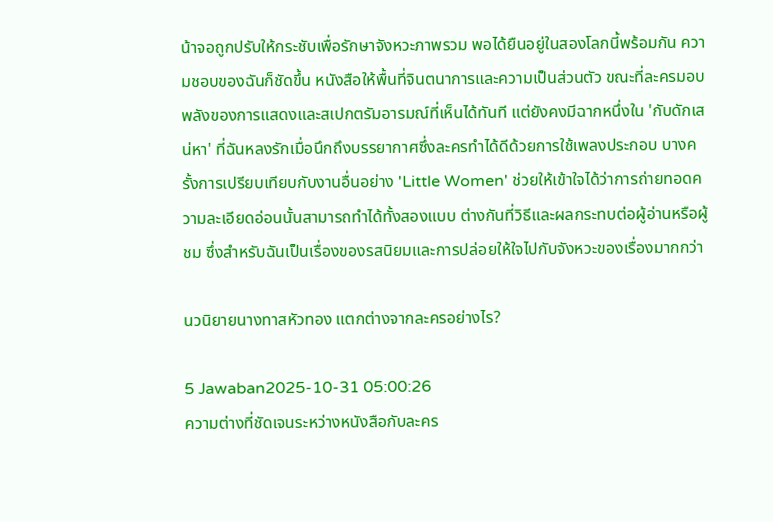น้าจอถูกปรับให้กระชับเพื่อรักษาจังหวะภาพรวม พอได้ยืนอยู่ในสองโลกนี้พร้อมกัน ความชอบของฉันก็ชัดขึ้น หนังสือให้พื้นที่จินตนาการและความเป็นส่วนตัว ขณะที่ละครมอบพลังของการแสดงและสเปกตรัมอารมณ์ที่เห็นได้ทันที แต่ยังคงมีฉากหนึ่งใน 'กับดักเสน่หา' ที่ฉันหลงรักเมื่อนึกถึงบรรยากาศซึ่งละครทำได้ดีด้วยการใช้เพลงประกอบ บางครั้งการเปรียบเทียบกับงานอื่นอย่าง 'Little Women' ช่วยให้เข้าใจได้ว่าการถ่ายทอดความละเอียดอ่อนนั้นสามารถทำได้ทั้งสองแบบ ต่างกันที่วิธีและผลกระทบต่อผู้อ่านหรือผู้ชม ซึ่งสำหรับฉันเป็นเรื่องของรสนิยมและการปล่อยให้ใจไปกับจังหวะของเรื่องมากกว่า

นวนิยายนางทาสหัวทอง แตกต่างจากละครอย่างไร?

5 Jawaban2025-10-31 05:00:26
ความต่างที่ชัดเจนระหว่างหนังสือกับละคร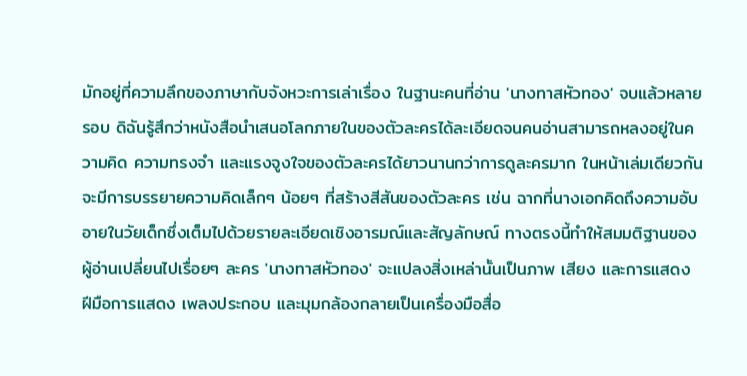มักอยู่ที่ความลึกของภาษากับจังหวะการเล่าเรื่อง ในฐานะคนที่อ่าน 'นางทาสหัวทอง' จบแล้วหลายรอบ ดิฉันรู้สึกว่าหนังสือนำเสนอโลกภายในของตัวละครได้ละเอียดจนคนอ่านสามารถหลงอยู่ในความคิด ความทรงจำ และแรงจูงใจของตัวละครได้ยาวนานกว่าการดูละครมาก ในหน้าเล่มเดียวกันจะมีการบรรยายความคิดเล็กๆ น้อยๆ ที่สร้างสีสันของตัวละคร เช่น ฉากที่นางเอกคิดถึงความอับอายในวัยเด็กซึ่งเต็มไปด้วยรายละเอียดเชิงอารมณ์และสัญลักษณ์ ทางตรงนี้ทำให้สมมติฐานของผู้อ่านเปลี่ยนไปเรื่อยๆ ละคร 'นางทาสหัวทอง' จะแปลงสิ่งเหล่านั้นเป็นภาพ เสียง และการแสดง ฝีมือการแสดง เพลงประกอบ และมุมกล้องกลายเป็นเครื่องมือสื่อ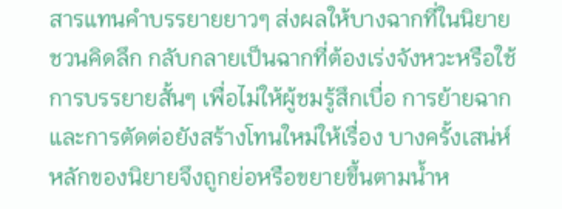สารแทนคำบรรยายยาวๆ ส่งผลให้บางฉากที่ในนิยายชวนคิดลึก กลับกลายเป็นฉากที่ต้องเร่งจังหวะหรือใช้การบรรยายสั้นๆ เพื่อไม่ให้ผู้ชมรู้สึกเบื่อ การย้ายฉากและการตัดต่อยังสร้างโทนใหม่ให้เรื่อง บางครั้งเสน่ห์หลักของนิยายจึงถูกย่อหรือขยายขึ้นตามน้ำห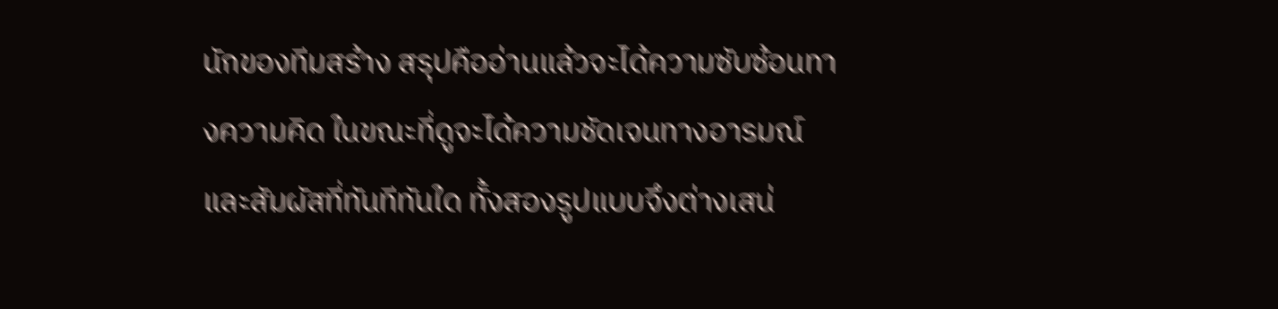นักของทีมสร้าง สรุปคืออ่านแล้วจะได้ความซับซ้อนทางความคิด ในขณะที่ดูจะได้ความชัดเจนทางอารมณ์และสัมผัสที่ทันทีทันใด ทั้งสองรูปแบบจึงต่างเสน่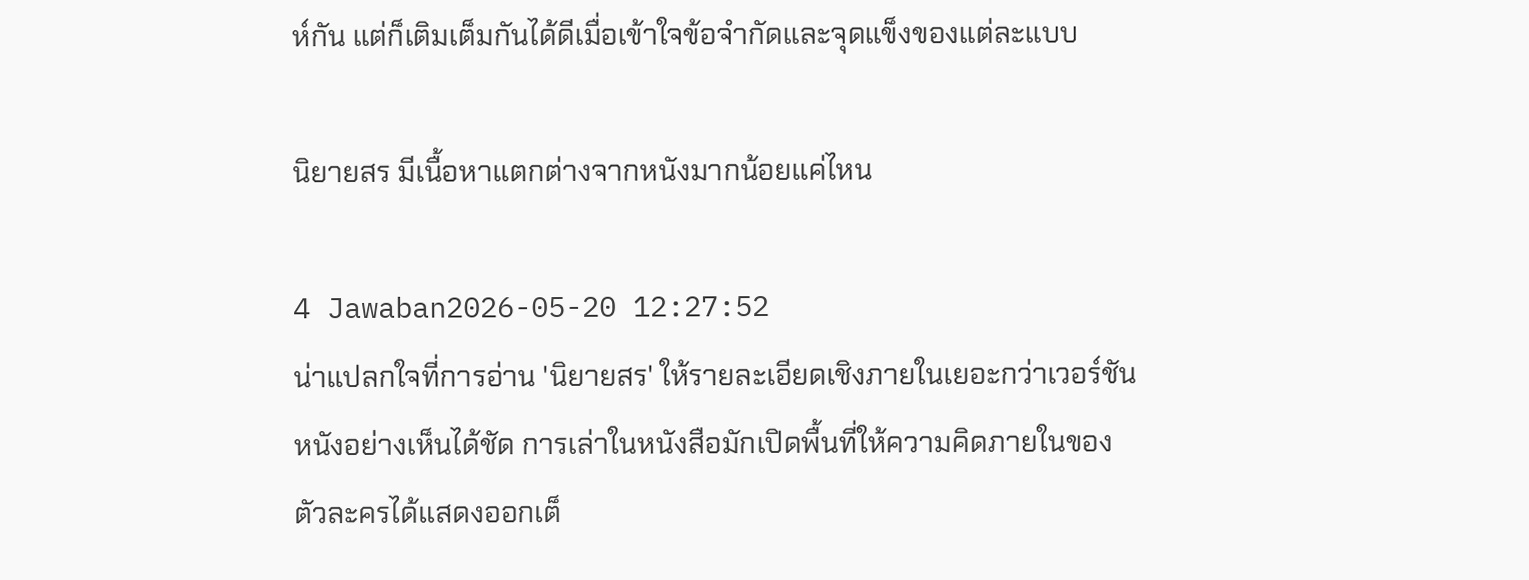ห์กัน แต่ก็เติมเต็มกันได้ดีเมื่อเข้าใจข้อจำกัดและจุดแข็งของแต่ละแบบ

นิยายสร มีเนื้อหาแตกต่างจากหนังมากน้อยแค่ไหน

4 Jawaban2026-05-20 12:27:52
น่าแปลกใจที่การอ่าน 'นิยายสร' ให้รายละเอียดเชิงภายในเยอะกว่าเวอร์ชันหนังอย่างเห็นได้ชัด การเล่าในหนังสือมักเปิดพื้นที่ให้ความคิดภายในของตัวละครได้แสดงออกเต็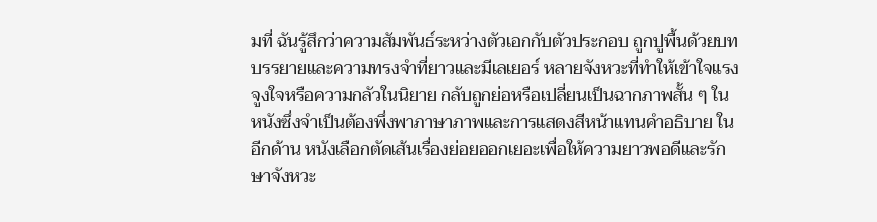มที่ ฉันรู้สึกว่าความสัมพันธ์ระหว่างตัวเอกกับตัวประกอบ ถูกปูพื้นด้วยบทบรรยายและความทรงจำที่ยาวและมีเลเยอร์ หลายจังหวะที่ทำให้เข้าใจแรงจูงใจหรือความกลัวในนิยาย กลับถูกย่อหรือเปลี่ยนเป็นฉากภาพสั้น ๆ ในหนังซึ่งจำเป็นต้องพึ่งพาภาษาภาพและการแสดงสีหน้าแทนคำอธิบาย ในอีกด้าน หนังเลือกตัดเส้นเรื่องย่อยออกเยอะเพื่อให้ความยาวพอดีและรักษาจังหวะ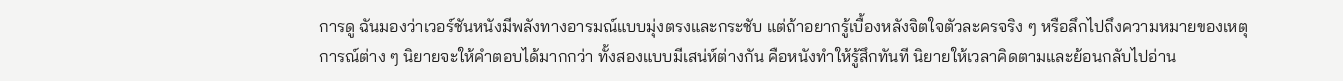การดู ฉันมองว่าเวอร์ชันหนังมีพลังทางอารมณ์แบบมุ่งตรงและกระชับ แต่ถ้าอยากรู้เบื้องหลังจิตใจตัวละครจริง ๆ หรือลึกไปถึงความหมายของเหตุการณ์ต่าง ๆ นิยายจะให้คำตอบได้มากกว่า ทั้งสองแบบมีเสน่ห์ต่างกัน คือหนังทำให้รู้สึกทันที นิยายให้เวลาคิดตามและย้อนกลับไปอ่าน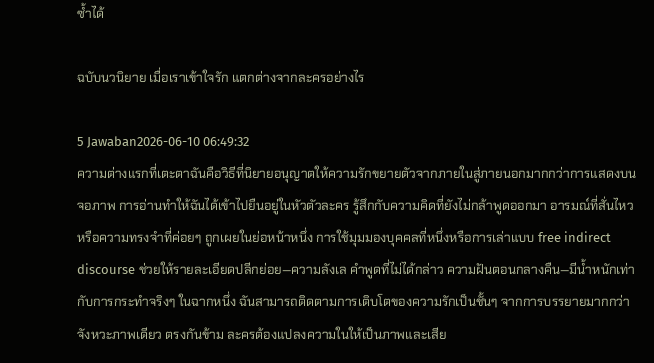ซ้ำได้

ฉบับนวนิยาย เมื่อเราเข้าใจรัก แตกต่างจากละครอย่างไร

5 Jawaban2026-06-10 06:49:32
ความต่างแรกที่เตะตาฉันคือวิธีที่นิยายอนุญาตให้ความรักขยายตัวจากภายในสู่ภายนอกมากกว่าการแสดงบนจอภาพ การอ่านทำให้ฉันได้เข้าไปยืนอยู่ในหัวตัวละคร รู้สึกกับความคิดที่ยังไม่กล้าพูดออกมา อารมณ์ที่สั่นไหว หรือความทรงจำที่ค่อยๆ ถูกเผยในย่อหน้าหนึ่ง การใช้มุมมองบุคคลที่หนึ่งหรือการเล่าแบบ free indirect discourse ช่วยให้รายละเอียดปลีกย่อย—ความลังเล คำพูดที่ไม่ได้กล่าว ความฝันตอนกลางคืน—มีน้ำหนักเท่ากับการกระทำจริงๆ ในฉากหนึ่ง ฉันสามารถติดตามการเติบโตของความรักเป็นชั้นๆ จากการบรรยายมากกว่าจังหวะภาพเดียว ตรงกันข้าม ละครต้องแปลงความในให้เป็นภาพและเสีย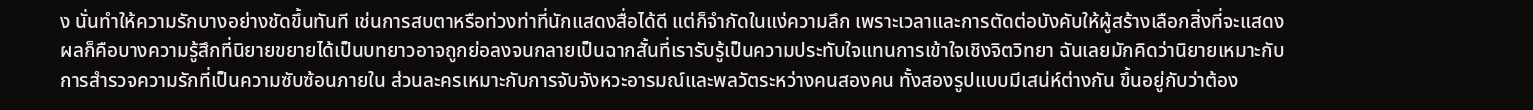ง นั่นทำให้ความรักบางอย่างชัดขึ้นทันที เช่นการสบตาหรือท่วงท่าที่นักแสดงสื่อได้ดี แต่ก็จำกัดในแง่ความลึก เพราะเวลาและการตัดต่อบังคับให้ผู้สร้างเลือกสิ่งที่จะแสดง ผลก็คือบางความรู้สึกที่นิยายขยายได้เป็นบทยาวอาจถูกย่อลงจนกลายเป็นฉากสั้นที่เรารับรู้เป็นความประทับใจแทนการเข้าใจเชิงจิตวิทยา ฉันเลยมักคิดว่านิยายเหมาะกับการสำรวจความรักที่เป็นความซับซ้อนภายใน ส่วนละครเหมาะกับการจับจังหวะอารมณ์และพลวัตระหว่างคนสองคน ทั้งสองรูปแบบมีเสน่ห์ต่างกัน ขึ้นอยู่กับว่าต้อง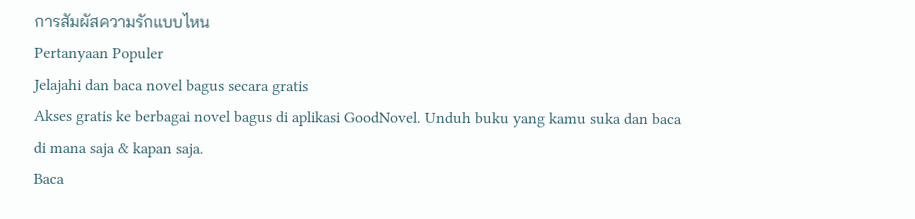การสัมผัสความรักแบบไหน
Pertanyaan Populer
Jelajahi dan baca novel bagus secara gratis
Akses gratis ke berbagai novel bagus di aplikasi GoodNovel. Unduh buku yang kamu suka dan baca di mana saja & kapan saja.
Baca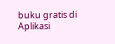buku gratis di Aplikasi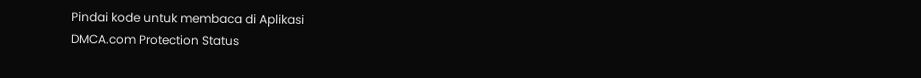Pindai kode untuk membaca di Aplikasi
DMCA.com Protection Status